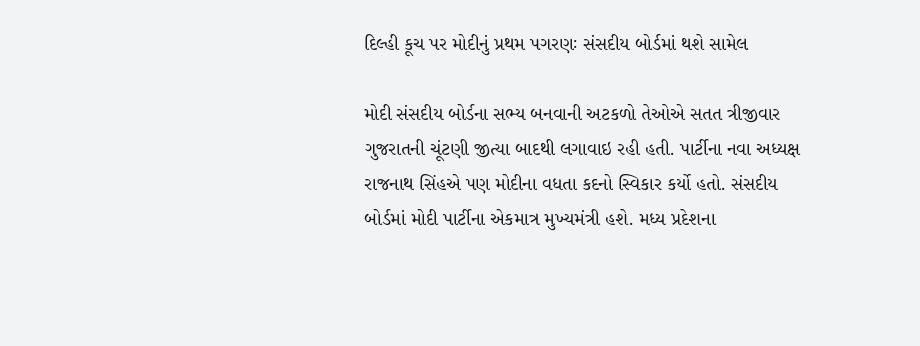દિલ્હી કૂચ પર મોદીનું પ્રથમ પગરણઃ સંસદીય બોર્ડમાં થશે સામેલ

મોદી સંસદીય બોર્ડના સભ્ય બનવાની અટકળો તેઓએ સતત ત્રીજીવાર ગુજરાતની ચૂંટણી જીત્યા બાદથી લગાવાઇ રહી હતી. પાર્ટીના નવા અધ્યક્ષ રાજનાથ સિંહએ પણ મોદીના વધતા કદનો સ્વિકાર કર્યો હતો. સંસદીય બોર્ડમાં મોદી પાર્ટીના એકમાત્ર મુખ્યમંત્રી હશે. મધ્ય પ્રદેશના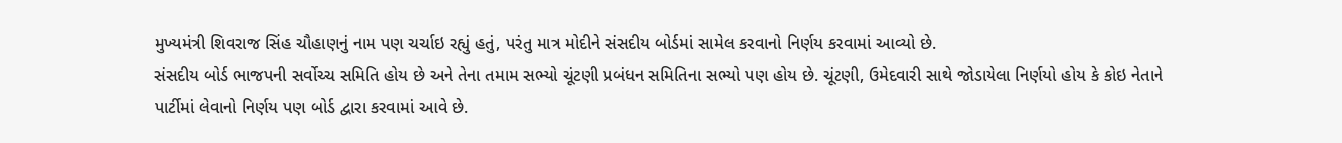મુખ્યમંત્રી શિવરાજ સિંહ ચૌહાણનું નામ પણ ચર્ચાઇ રહ્યું હતું, પરંતુ માત્ર મોદીને સંસદીય બોર્ડમાં સામેલ કરવાનો નિર્ણય કરવામાં આવ્યો છે.
સંસદીય બોર્ડ ભાજપની સર્વોચ્ચ સમિતિ હોય છે અને તેના તમામ સભ્યો ચૂંટણી પ્રબંધન સમિતિના સભ્યો પણ હોય છે. ચૂંટણી, ઉમેદવારી સાથે જોડાયેલા નિર્ણયો હોય કે કોઇ નેતાને પાર્ટીમાં લેવાનો નિર્ણય પણ બોર્ડ દ્વારા કરવામાં આવે છે.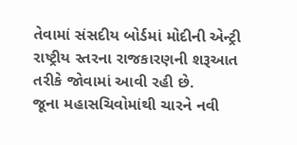તેવામાં સંસદીય બોર્ડમાં મોદીની એન્ટ્રી રાષ્ટ્રીય સ્તરના રાજકારણની શરૂઆત તરીકે જોવામાં આવી રહી છે.
જૂના મહાસચિવોમાંથી ચારને નવી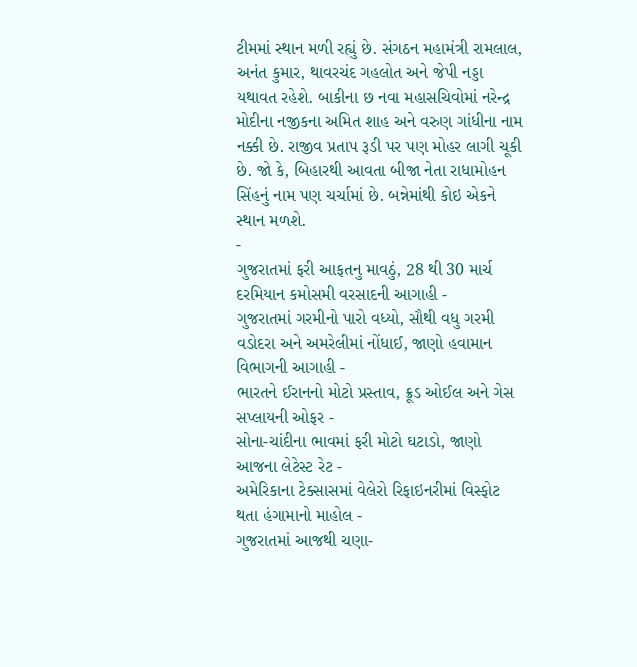ટીમમાં સ્થાન મળી રહ્યું છે. સંગઠન મહામંત્રી રામલાલ, અનંત કુમાર, થાવરચંદ ગહલોત અને જેપી નડ્ડા યથાવત રહેશે. બાકીના છ નવા મહાસચિવોમાં નરેન્દ્ર મોદીના નજીકના અમિત શાહ અને વરુણ ગાંધીના નામ નક્કી છે. રાજીવ પ્રતાપ રૂડી પર પણ મોહર લાગી ચૂકી છે. જો કે, બિહારથી આવતા બીજા નેતા રાધામોહન સિંહનું નામ પણ ચર્ચામાં છે. બન્નેમાંથી કોઇ એકને સ્થાન મળશે.
-
ગુજરાતમાં ફરી આફતનુ માવઠું, 28 થી 30 માર્ચ દરમિયાન કમોસમી વરસાદની આગાહી -
ગુજરાતમાં ગરમીનો પારો વધ્યો, સૌથી વધુ ગરમી વડોદરા અને અમરેલીમાં નોંધાઈ, જાણો હવામાન વિભાગની આગાહી -
ભારતને ઈરાનનો મોટો પ્રસ્તાવ, ક્રૂડ ઓઈલ અને ગેસ સપ્લાયની ઓફર -
સોના-ચાંદીના ભાવમાં ફરી મોટો ઘટાડો, જાણો આજના લેટેસ્ટ રેટ -
અમેરિકાના ટેક્સાસમાં વેલેરો રિફાઇનરીમાં વિસ્ફોટ થતા હંગામાનો માહોલ -
ગુજરાતમાં આજથી ચણા-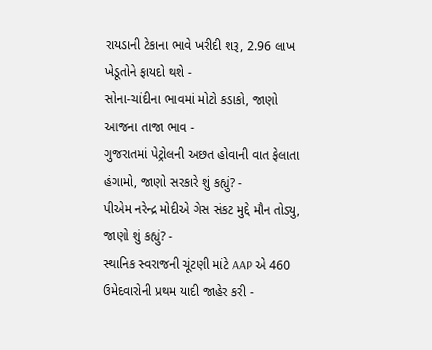રાયડાની ટેકાના ભાવે ખરીદી શરૂ, 2.96 લાખ ખેડૂતોને ફાયદો થશે -
સોના-ચાંદીના ભાવમાં મોટો કડાકો, જાણો આજના તાજા ભાવ -
ગુજરાતમાં પેટ્રોલની અછત હોવાની વાત ફેલાતા હંગામો, જાણો સરકારે શું કહ્યું? -
પીએમ નરેન્દ્ર મોદીએ ગેસ સંકટ મુદ્દે મૌન તોડ્યુ, જાણો શું કહ્યું? -
સ્થાનિક સ્વરાજની ચૂંટણી માંટે AAP એ 460 ઉમેદવારોની પ્રથમ યાદી જાહેર કરી -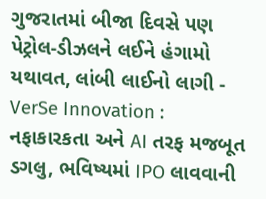ગુજરાતમાં બીજા દિવસે પણ પેટ્રોલ-ડીઝલને લઈને હંગામો યથાવત, લાંબી લાઈનો લાગી -
VerSe Innovation : નફાકારકતા અને AI તરફ મજબૂત ડગલુ, ભવિષ્યમાં IPO લાવવાની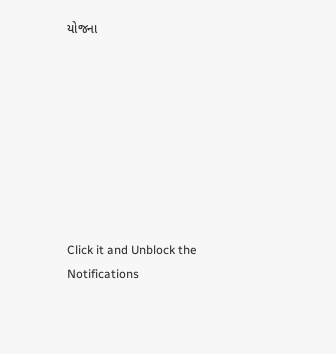યોજના








Click it and Unblock the Notifications